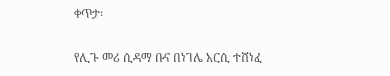ቀጥታ፡

የሊጉ መሪ ሲዳማ ቡና በነገሌ አርሲ ተሸነፈ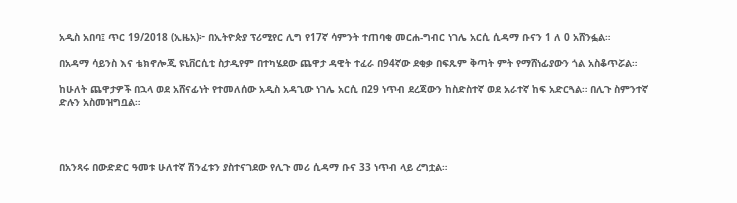አዲስ አበባ፤ ጥር 19/2018 (ኢዜአ)፦ በኢትዮጵያ ፕሪሚየር ሊግ የ17ኛ ሳምንት ተጠባቂ መርሐ-ግብር ነገሌ አርሲ ሲዳማ ቡናን 1 ለ 0 አሸንፏል።

በአዳማ ሳይንስ እና ቴክኖሎጂ ዩኒቨርሲቲ ስታዲየም በተካሄደው ጨዋታ ዳዊት ተፈራ በ94ኛው ደቂቃ በፍጹም ቅጣት ምት የማሸነፊያውን ጎል አስቆጥሯል።

ከሁለት ጨዋታዎች በኋላ ወደ አሸናፊነት የተመለሰው አዲስ አዳጊው ነገሌ አርሲ በ29 ነጥብ ደረጃውን ከስድስተኛ ወደ አራተኛ ከፍ አድርጓል። በሊጉ ስምንተኛ ድሉን አስመዝግቧል።




በአንጻሩ በውድድር ዓመቱ ሁለተኛ ሽንፈቱን ያስተናገደው የሊጉ መሪ ሲዳማ ቡና 33 ነጥብ ላይ ረግቷል።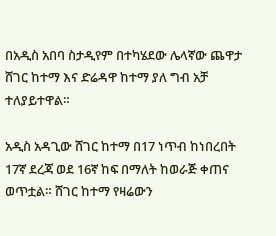በአዲስ አበባ ስታዲየም በተካሄደው ሌላኛው ጨዋታ ሸገር ከተማ እና ድሬዳዋ ከተማ ያለ ግብ አቻ ተለያይተዋል።

አዲስ አዳጊው ሸገር ከተማ በ17 ነጥብ ከነበረበት 17ኛ ደረጃ ወደ 16ኛ ከፍ በማለት ከወራጅ ቀጠና ወጥቷል። ሸገር ከተማ የዛሬውን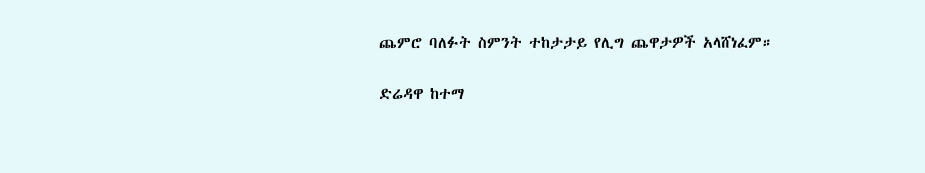ጨምሮ ባለፉት ስምንት ተከታታይ የሊግ ጨዋታዎች አላሸነፈም።

ድሬዳዋ ከተማ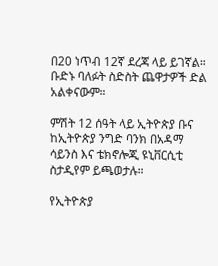በ20 ነጥብ 12ኛ ደረጃ ላይ ይገኛል። ቡድኑ ባለፉት ስድስት ጨዋታዎች ድል አልቀናውም።

ምሽት 12 ሰዓት ላይ ኢትዮጵያ ቡና ከኢትዮጵያ ንግድ ባንክ በአዳማ ሳይንስ እና ቴክኖሎጂ ዩኒቨርሲቲ ስታዲየም ይጫወታሉ።

የኢትዮጵያ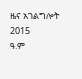ዜና አገልግሎት
2015
ዓ.ም